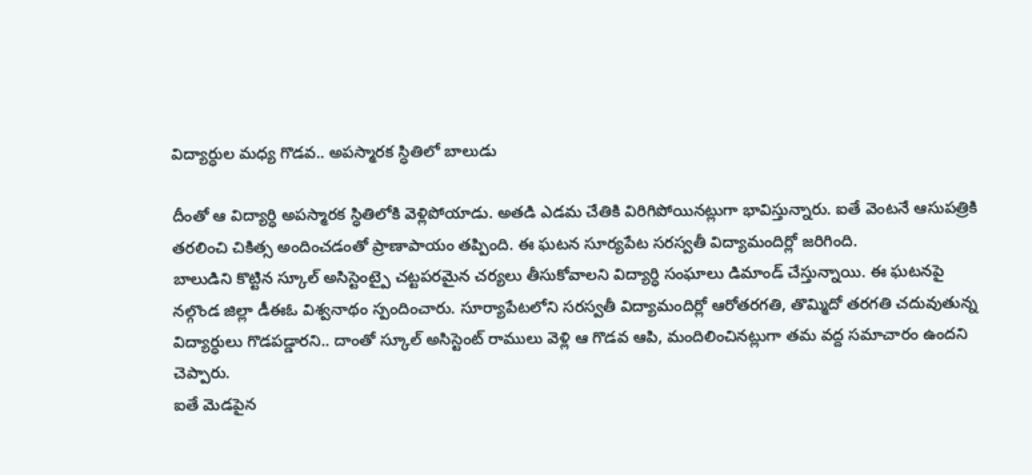విద్యార్ధుల మధ్య గొడవ.. అపస్మారక స్ధితిలో బాలుడు

దీంతో ఆ విద్యార్ధి అపస్మారక స్ధితిలోకి వెళ్లిపోయాడు. అతడి ఎడమ చేతికి విరిగిపోయినట్లుగా భావిస్తున్నారు. ఐతే వెంటనే ఆసుపత్రికి తరలించి చికిత్స అందించడంతో ప్రాణాపాయం తప్పింది. ఈ ఘటన సూర్యపేట సరస్వతీ విద్యామందిర్లో జరిగింది.
బాలుడిని కొట్టిన స్కూల్ అసిస్టెంట్పై చట్టపరమైన చర్యలు తీసుకోవాలని విద్యార్ధి సంఘాలు డిమాండ్ చేస్తున్నాయి. ఈ ఘటనపై నల్గొండ జిల్లా డీఈఓ విశ్వనాథం స్పందించారు. సూర్యాపేటలోని సరస్వతీ విద్యామందిర్లో ఆరోతరగతి, తొమ్మిదో తరగతి చదువుతున్న విద్యార్ధులు గొడపడ్డారని.. దాంతో స్కూల్ అసిస్టెంట్ రాములు వెళ్లి ఆ గొడవ ఆపి, మందిలించినట్లుగా తమ వద్ద సమాచారం ఉందని చెప్పారు.
ఐతే మెడపైన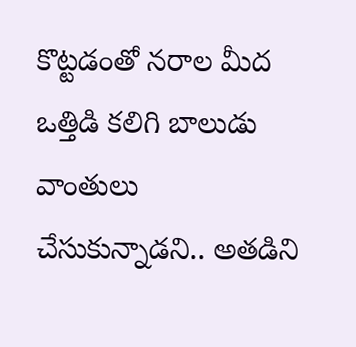కొట్టడంతో నరాల మీద ఒత్తిడి కలిగి బాలుడు వాంతులు చేసుకున్నాడని.. అతడిని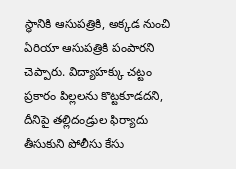స్ధానికి ఆసుపత్రికి, అక్కడ నుంచి ఏరియా ఆసుపత్రికి పంపారని చెప్పారు. విద్యాహక్కు చట్టం ప్రకారం పిల్లలను కొట్టకూడదని, దీనిపై తల్లిదండ్రుల ఫిర్యాదు తీసుకుని పోలీసు కేసు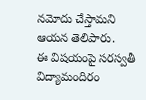నమోదు చేస్తామని ఆయన తెలిపారు.
ఈ విషయంపై సరస్వతీ విద్యామందిరం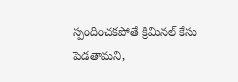స్పందించకపోతే క్రిమినల్ కేసు పెడతామని,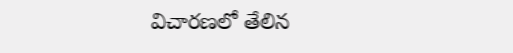విచారణలో తేలిన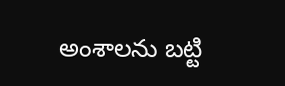అంశాలను బట్టి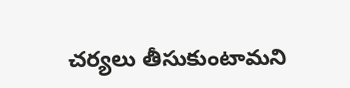చర్యలు తీసుకుంటామని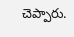చెప్పారు.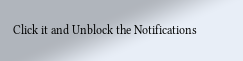Click it and Unblock the Notifications